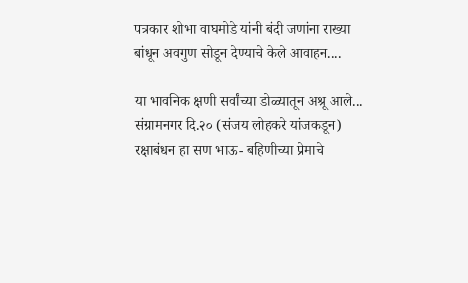पत्रकार शोभा वाघमोडे यांनी बंदी जणांना राख्या बांधून अवगुण सोडून देण्याचे केले आवाहन....

या भावनिक क्षणी सर्वांच्या डोळ्यातून अश्रू आले...
संग्रामनगर दि.२० (संजय लोहकरे यांजकडून)
रक्षाबंधन हा सण भाऊ- बहिणीच्या प्रेमाचे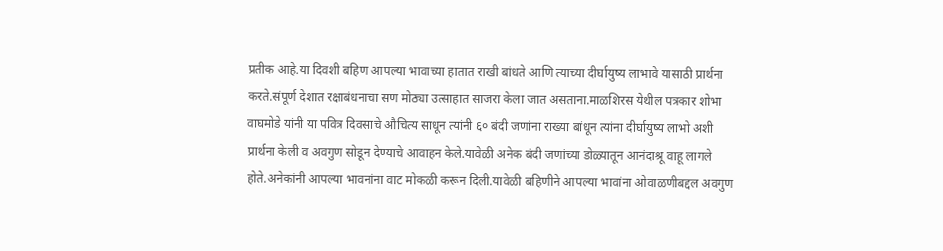प्रतीक आहे.या दिवशी बहिण आपल्या भावाच्या हातात राखी बांधते आणि त्याच्या दीर्घायुष्य लाभावे यासाठी प्रार्थना करते.संपूर्ण देशात रक्षाबंधनाचा सण मोठ्या उत्साहात साजरा केला जात असताना.माळशिरस येथील पत्रकार शोभा वाघमोडे यांनी या पवित्र दिवसाचे औचित्य साधून त्यांनी ६० बंदी जणांना राख्या बांधून त्यांना दीर्घायुष्य लाभो अशी प्रार्थना केली व अवगुण सोडून देण्याचे आवाहन केले.यावेळी अनेक बंदी जणांच्या डोळ्यातून आनंदाश्रू वाहू लागले होते.अनेकांनी आपल्या भावनांना वाट मोकळी करून दिली.यावेळी बहिणीने आपल्या भावांना ओवाळणीबद्दल अवगुण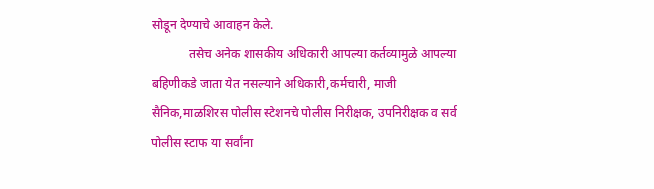सोडून देण्याचे आवाहन केले.
            तसेच अनेक शासकीय अधिकारी आपल्या कर्तव्यामुळे आपल्या बहिणीकडे जाता येत नसल्याने अधिकारी,कर्मचारी, माजी सैनिक,माळशिरस पोलीस स्टेशनचे पोलीस निरीक्षक, उपनिरीक्षक व सर्व पोलीस स्टाफ या सर्वांना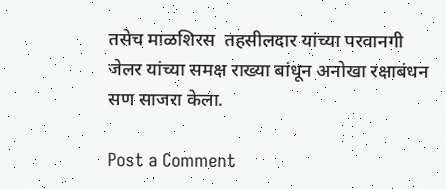तसेच माळशिरस  तहसीलदार यांच्या परवानगी जेलर यांच्या समक्ष राख्या बांधून अनोखा रक्षाबंधन सण साजरा केला.

Post a Comment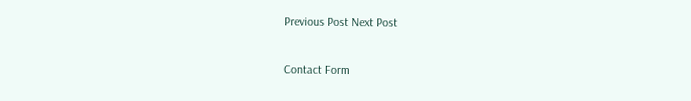Previous Post Next Post

Contact Form